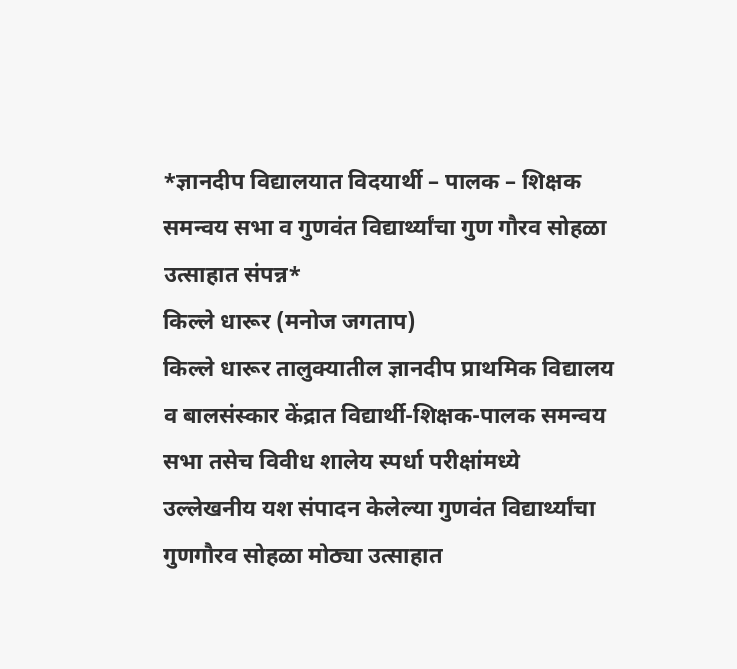*ज्ञानदीप विद्यालयात विदयार्थी – पालक – शिक्षक समन्वय सभा व गुणवंत विद्यार्थ्यांचा गुण गौरव सोहळा उत्साहात संपन्न*
किल्ले धारूर (मनोज जगताप)
किल्ले धारूर तालुक्यातील ज्ञानदीप प्राथमिक विद्यालय व बालसंस्कार केंद्रात विद्यार्थी-शिक्षक-पालक समन्वय सभा तसेच विवीध शालेय स्पर्धा परीक्षांमध्ये उल्लेखनीय यश संपादन केलेल्या गुणवंत विद्यार्थ्यांचा गुणगौरव सोहळा मोठ्या उत्साहात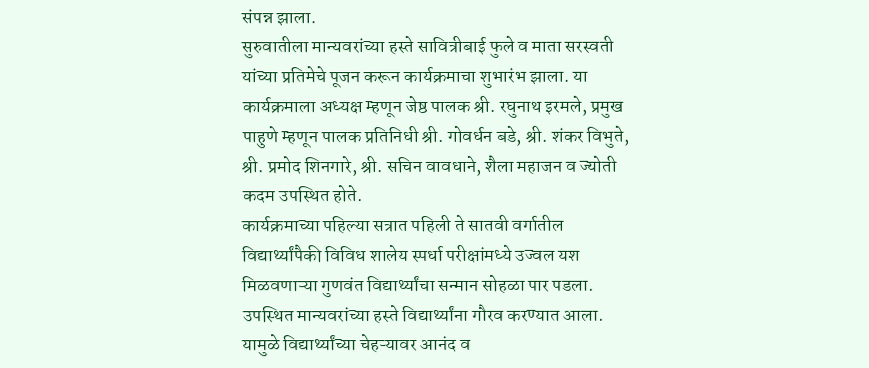संपन्न झाला.
सुरुवातीला मान्यवरांच्या हस्ते सावित्रीबाई फुले व माता सरस्वती यांच्या प्रतिमेचे पूजन करून कार्यक्रमाचा शुभारंभ झाला. या कार्यक्रमाला अध्यक्ष म्हणून जेष्ठ पालक श्री. रघुनाथ इरमले, प्रमुख पाहुणे म्हणून पालक प्रतिनिधी श्री. गोवर्धन बडे, श्री. शंकर विभुते, श्री. प्रमोद शिनगारे, श्री. सचिन वावधाने, शैला महाजन व ज्योती कदम उपस्थित होते.
कार्यक्रमाच्या पहिल्या सत्रात पहिली ते सातवी वर्गातील विद्यार्थ्यांपैकी विविध शालेय स्पर्धा परीक्षांमध्ये उज्वल यश मिळवणाऱ्या गुणवंत विद्यार्थ्यांचा सन्मान सोहळा पार पडला. उपस्थित मान्यवरांच्या हस्ते विद्यार्थ्यांना गौरव करण्यात आला. यामुळे विद्यार्थ्यांच्या चेहऱ्यावर आनंद व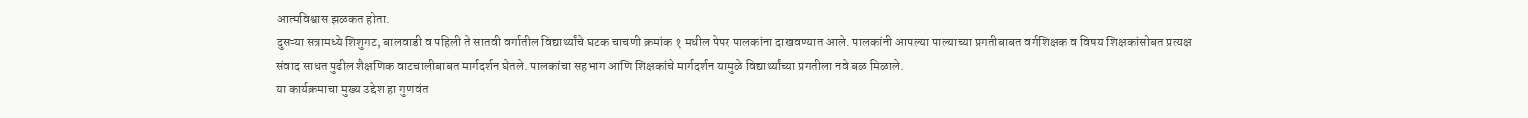आत्मविश्वास झळकत होता.
दुसऱ्या सत्रामध्ये शिशुगट, बालवाडी व पहिली ते सातवी वर्गातील विद्यार्थ्यांचे घटक चाचणी क्रमांक १ मधील पेपर पालकांना दाखवण्यात आले. पालकांनी आपल्या पाल्याच्या प्रगतीबाबत वर्गशिक्षक व विषय शिक्षकांसोबत प्रत्यक्ष संवाद साधत पुढील शैक्षणिक वाटचालीबाबत मार्गदर्शन घेतले. पालकांचा सहभाग आणि शिक्षकांचे मार्गदर्शन यामुळे विद्यार्थ्यांच्या प्रगतीला नवे बळ मिळाले.
या कार्यक्रमाचा मुख्य उद्देश हा गुणवंत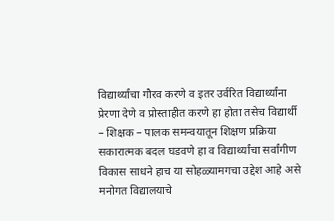विद्यार्थ्यांचा गौरव करणे व इतर उर्वरित विद्यार्थ्यांना प्रेरणा देणे व प्रोस्ताहीत करणे हा होता तसेच विद्यार्थी – शिक्षक – पालक समन्वयातून शिक्षण प्रक्रिया सकारात्मक बदल घडवणे हा व विद्यार्थ्यांचा सर्वांगीण विकास साधने हाच या सोहळ्यामगचा उद्देश आहे असे मनोगत विद्यालयाचे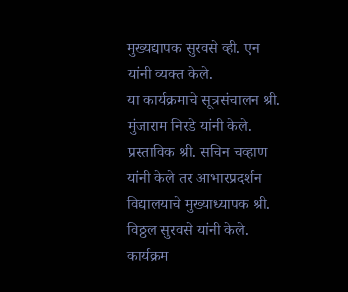मुख्यद्यापक सुरवसे व्ही. एन यांनी व्यक्त केले.
या कार्यक्रमाचे सूत्रसंचालन श्री. मुंजाराम निरडे यांनी केले. प्रस्ताविक श्री. सचिन चव्हाण यांनी केले तर आभारप्रदर्शन विद्यालयाचे मुख्याध्यापक श्री. विठ्ठल सुरवसे यांनी केले. कार्यक्रम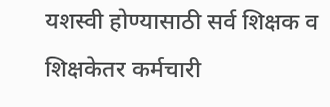यशस्वी होण्यासाठी सर्व शिक्षक व शिक्षकेतर कर्मचारी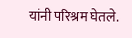यांनी परिश्रम घेतले.